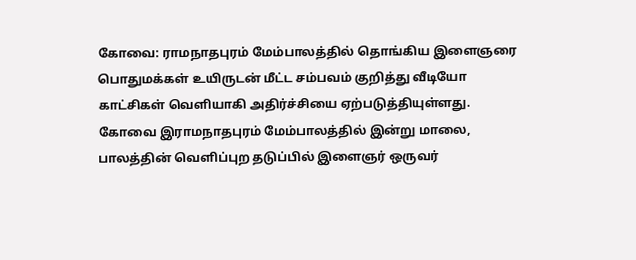கோவை: ராமநாதபுரம் மேம்பாலத்தில் தொங்கிய இளைஞரை பொதுமக்கள் உயிருடன் மீட்ட சம்பவம் குறித்து வீடியோ காட்சிகள் வெளியாகி அதிர்ச்சியை ஏற்படுத்தியுள்ளது.
கோவை இராமநாதபுரம் மேம்பாலத்தில் இன்று மாலை, பாலத்தின் வெளிப்புற தடுப்பில் இளைஞர் ஒருவர்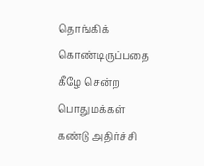தொங்கிக் கொண்டிருப்பதை கீழே சென்ற பொதுமக்கள் கண்டு அதிர்ச்சி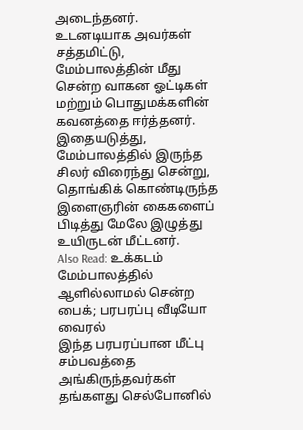அடைந்தனர்.
உடனடியாக அவர்கள் சத்தமிட்டு, மேம்பாலத்தின் மீது சென்ற வாகன ஓட்டிகள் மற்றும் பொதுமக்களின் கவனத்தை ஈர்த்தனர்.
இதையடுத்து, மேம்பாலத்தில் இருந்த சிலர் விரைந்து சென்று, தொங்கிக் கொண்டிருந்த இளைஞரின் கைகளைப் பிடித்து மேலே இழுத்து உயிருடன் மீட்டனர்.
Also Read: உக்கடம் மேம்பாலத்தில் ஆளில்லாமல் சென்ற பைக்; பரபரப்பு வீடியோ வைரல்
இந்த பரபரப்பான மீட்பு சம்பவத்தை அங்கிருந்தவர்கள் தங்களது செல்போனில்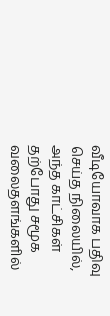வீடியோவாக பதிவு செய்த நிலையில், அந்த காட்சிகள் தற்போது சமூக வலைதளங்களில்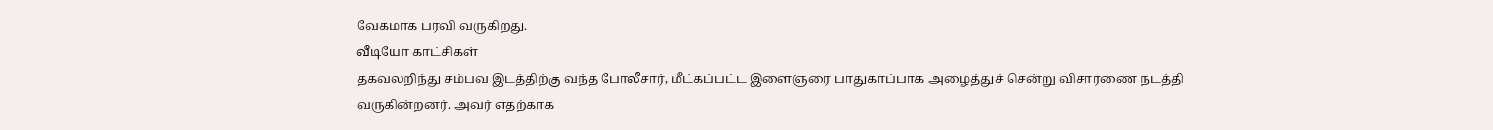வேகமாக பரவி வருகிறது.
வீடியோ காட்சிகள்
தகவலறிந்து சம்பவ இடத்திற்கு வந்த போலீசார், மீட்கப்பட்ட இளைஞரை பாதுகாப்பாக அழைத்துச் சென்று விசாரணை நடத்தி வருகின்றனர். அவர் எதற்காக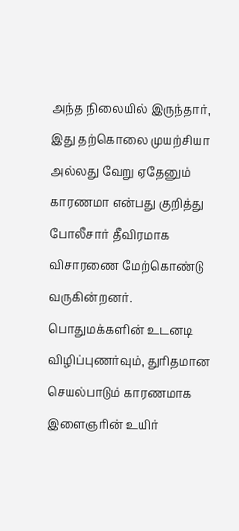அந்த நிலையில் இருந்தார், இது தற்கொலை முயற்சியா அல்லது வேறு ஏதேனும் காரணமா என்பது குறித்து போலீசார் தீவிரமாக விசாரணை மேற்கொண்டு வருகின்றனர்.
பொதுமக்களின் உடனடி விழிப்புணர்வும், துரிதமான செயல்பாடும் காரணமாக இளைஞரின் உயிர்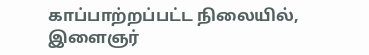காப்பாற்றப்பட்ட நிலையில், இளைஞர்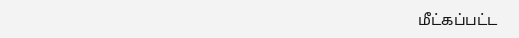மீட்கப்பட்ட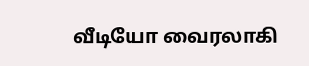வீடியோ வைரலாகி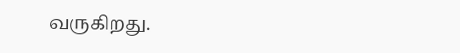வருகிறது.